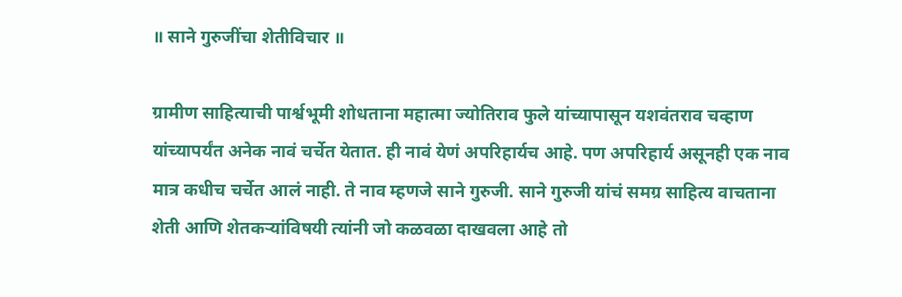॥ साने गुरुजींचा शेतीविचार ॥

ग्रामीण साहित्याची पार्श्वभूमी शोधताना महात्मा ज्योतिराव फुले यांच्यापासून यशवंतराव चव्हाण यांच्यापर्यंत अनेक नावं चर्चेत येतात. ही नावं येणं अपरिहार्यच आहे. पण अपरिहार्य असूनही एक नाव मात्र कधीच चर्चेत आलं नाही. ते नाव म्हणजे साने गुरुजी. साने गुरुजी यांचं समग्र साहित्य वाचताना शेती आणि शेतकऱ्यांविषयी त्यांनी जो कळवळा दाखवला आहे तो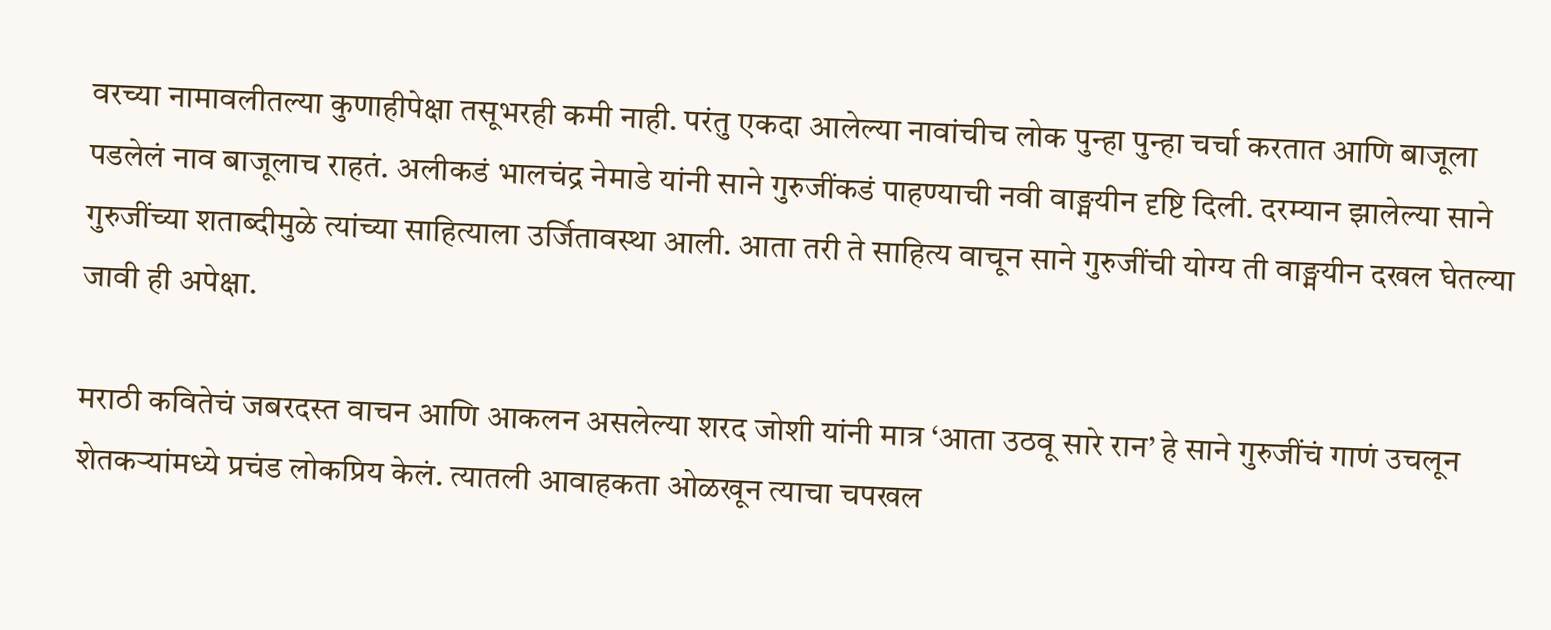वरच्या नामावलीतल्या कुणाहीपेक्षा तसूभरही कमी नाही. परंतु एकदा आलेल्या नावांचीच लोक पुन्हा पुन्हा चर्चा करतात आणि बाजूला पडलेलं नाव बाजूलाच राहतं. अलीकडं भालचंद्र नेमाडे यांनी साने गुरुजींकडं पाहण्याची नवी वाङ्मयीन दृष्टि दिली. दरम्यान झालेल्या साने गुरुजींच्या शताब्दीमुळे त्यांच्या साहित्याला उर्जितावस्था आली. आता तरी ते साहित्य वाचून साने गुरुजींची योग्य ती वाङ्मयीन दखल घेतल्या जावी ही अपेक्षा.

मराठी कवितेचं जबरदस्त वाचन आणि आकलन असलेल्या शरद जोशी यांनी मात्र ‘आता उठवू सारे रान’ हे साने गुरुजींचं गाणं उचलून शेतकऱ्यांमध्ये प्रचंड लोकप्रिय केलं. त्यातली आवाहकता ओळखून त्याचा चपखल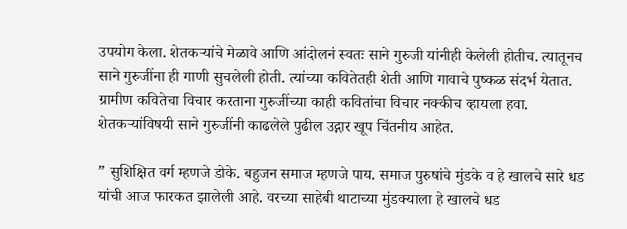उपयोग केला. शेतकऱ्यांचे मेळावे आणि आंदोलनं स्वतः साने गुरुजी यांनीही केलेली होतीच. त्यातूनच साने गुरुजींना ही गाणी सुचलेली होती. त्यांच्या कवितेतही शेती आणि गावाचे पुष्कळ संदर्भ येतात. ग्रामीण कवितेचा विचार करताना गुरुजींच्या काही कवितांचा विचार नक्कीच व्हायला हवा. शेतकऱ्यांविषयी साने गुरुजींनी काढलेले पुढील उद्गार खूप चिंतनीय आहेत.

” सुशिक्षित वर्ग म्हणजे डोके. बहुजन समाज म्हणजे पाय. समाज पुरुषांचे मुंडके व हे खालचे सारे धड यांची आज फारकत झालेली आहे. वरच्या साहेबी थाटाच्या मुंडक्याला हे खालचे धड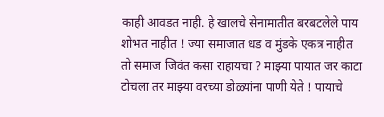काही आवडत नाही. हे खालचे सेनामातीत बरबटलेले पाय शोभत नाहीत ! ज्या समाजात धड व मुंडके एकत्र नाहीत तो समाज जिवंत कसा राहायचा ? माझ्या पायात जर काटा टोचला तर माझ्या वरच्या डोळ्यांना पाणी येते ! पायाचे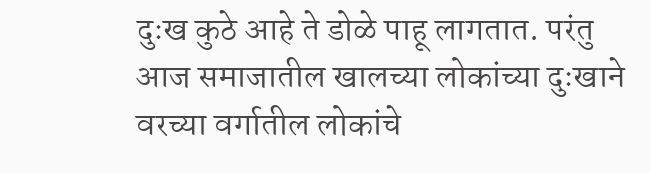दुःख कुठे आहे ते डोळे पाहू लागतात. परंतु आज समाजातील खालच्या लोकांच्या दुःखाने वरच्या वर्गातील लोकांचे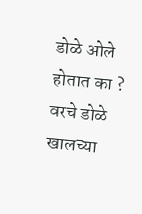डोळे ओले होतात का ? वरचे डोळे खालच्या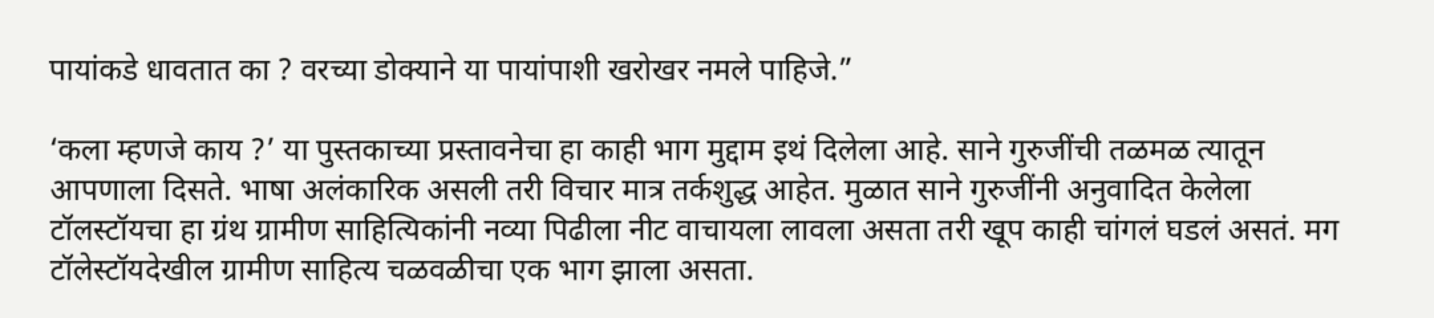पायांकडे धावतात का ? वरच्या डोक्याने या पायांपाशी खरोखर नमले पाहिजे.”

‘कला म्हणजे काय ?’ या पुस्तकाच्या प्रस्तावनेचा हा काही भाग मुद्दाम इथं दिलेला आहे. साने गुरुजींची तळमळ त्यातून आपणाला दिसते. भाषा अलंकारिक असली तरी विचार मात्र तर्कशुद्ध आहेत. मुळात साने गुरुजींनी अनुवादित केलेला टॉलस्टॉयचा हा ग्रंथ ग्रामीण साहित्यिकांनी नव्या पिढीला नीट वाचायला लावला असता तरी खूप काही चांगलं घडलं असतं. मग टॉलेस्टॉयदेखील ग्रामीण साहित्य चळवळीचा एक भाग झाला असता.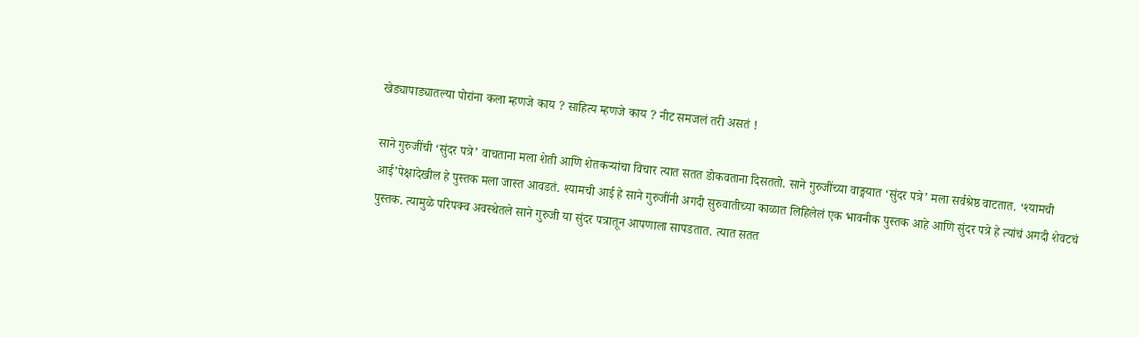खेड्यापाड्यातल्या पोरांना कला म्हणजे काय ? साहित्य म्हणजे काय ? नीट समजलं तरी असतं !

साने गुरुजींची ‘सुंदर पत्रे’ वाचताना मला शेती आणि शेतकऱ्यांचा विचार त्यात सतत डोकवताना दिसततो. साने गुरुजींच्या वाङ्मयात ‘सुंदर पत्रे’ मला सर्वश्रेष्ठ वाटतात. ‘श्यामची आई’पेक्षादेखील हे पुस्तक मला जास्त आवडतं. श्यामची आई हे साने गुरुजींनी अगदी सुरुवातीच्या काळात लिहिलेलं एक भावनीक पुस्तक आहे आणि सुंदर पत्रे हे त्यांचं अगदी शेवटचं पुस्तक. त्यामुळे परिपक्व अवस्थेतले साने गुरुजी या सुंदर पत्रातून आपणाला सापडतात. त्यात सतत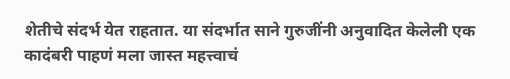शेतीचे संदर्भ येत राहतात. या संदर्भात साने गुरुजींनी अनुवादित केलेली एक कादंबरी पाहणं मला जास्त महत्त्वाचं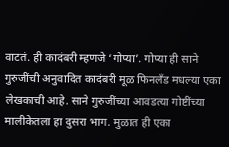वाटतं. ही कादंबरी म्हणजे ‘गोप्या’. गोप्या ही साने गुरुजींची अनुवादित कादंबरी मूळ फिनलँड मधल्या एका लेखकाची आहे. साने गुरुजींच्या आवडत्या गोष्टींच्या मालीकेतला हा दुसरा भाग. मुळात ही एका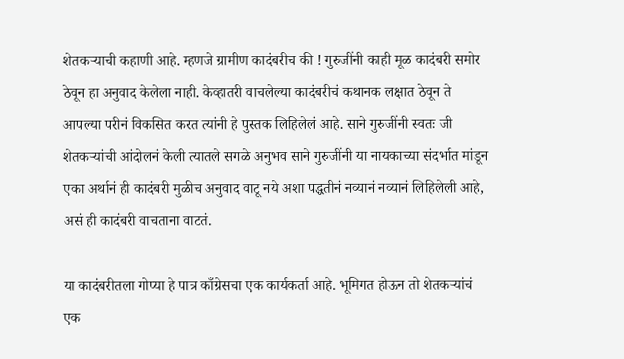शेतकऱ्याची कहाणी आहे. म्हणजे ग्रामीण कादंबरीच की ! गुरुजींनी काही मूळ कादंबरी समोर ठेवून हा अनुवाद केलेला नाही. केव्हातरी वाचलेल्या कादंबरीचं कथानक लक्षात ठेवून ते आपल्या परीनं विकसित करत त्यांनी हे पुस्तक लिहिलेलं आहे. साने गुरुजींनी स्वतः जी शेतकऱ्यांची आंदोलनं केली त्यातले सगळे अनुभव साने गुरुजींनी या नायकाच्या संदर्भात मांडून एका अर्थानं ही कादंबरी मुळीच अनुवाद वाटू नये अशा पद्धतीनं नव्यानं नव्यानं लिहिलेली आहे, असं ही कादंबरी वाचताना वाटतं.

या कादंबरीतला गोप्या हे पात्र काँग्रेसचा एक कार्यकर्ता आहे. भूमिगत होऊन तो शेतकऱ्यांचं एक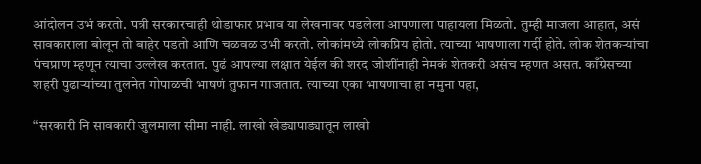आंदोलन उभं करतो. पत्री सरकारचाही थोडाफार प्रभाव या लेखनावर पडलेला आपणाला पाहायला मिळतो. तुम्ही माजला आहात, असं सावकाराला बोलून तो बाहेर पडतो आणि चळवळ उभी करतो. लोकांमध्ये लोकप्रिय होतो. त्याच्या भाषणाला गर्दी होते. लोक शेतकऱ्यांचा पंचप्राण म्हणून त्याचा उल्लेख करतात. पुढं आपल्या लक्षात येईल की शरद जोशींनाही नेमकं शेतकरी असंच म्हणत असत. काँग्रेसच्या शहरी पुढार्‍यांच्या तुलनेत गोपाळची भाषणं तुफान गाजतात. त्याच्या एका भाषणाचा हा नमुना पहा,

“सरकारी नि सावकारी जुलमाला सीमा नाही. लाखो खेड्यापाड्यातून लाखो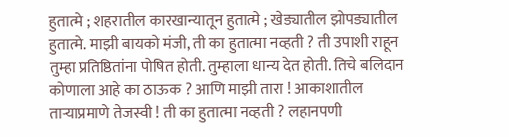हुतात्मे ; शहरातील कारखान्यातून हुतात्मे ; खेड्यातील झोपड्यातील हुतात्मे. माझी बायको मंजी, ती का हुतात्मा नव्हती ? ती उपाशी राहून तुम्हा प्रतिष्ठितांना पोषित होती. तुम्हाला धान्य देत होती. तिचे बलिदान कोणाला आहे का ठाऊक ? आणि माझी तारा ! आकाशातील तार्‍याप्रमाणे तेजस्वी ! ती का हुतात्मा नव्हती ? लहानपणी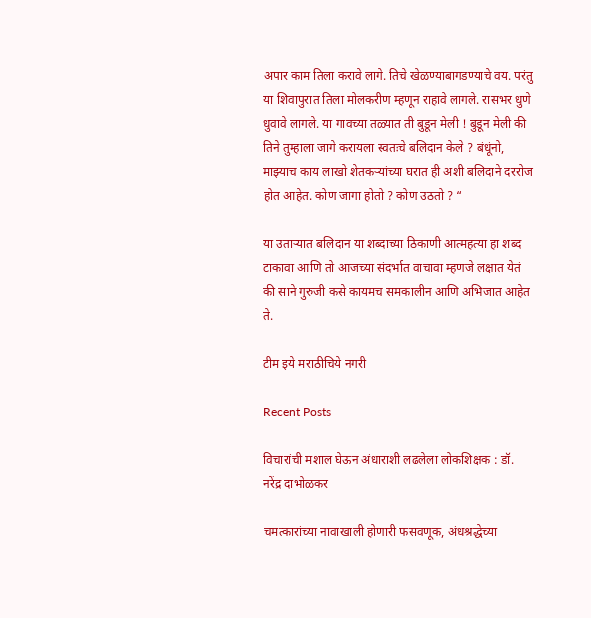अपार काम तिला करावे लागे. तिचे खेळण्याबागडण्याचे वय. परंतु या शिवापुरात तिला मोलकरीण म्हणून राहावे लागले. रासभर धुणे धुवावे लागले. या गावच्या तळ्यात ती बुडून मेली ! बुडून मेली की तिने तुम्हाला जागे करायला स्वतःचे बलिदान केले ? बंधूंनो, माझ्याच काय लाखो शेतकऱ्यांच्या घरात ही अशी बलिदाने दररोज होत आहेत. कोण जागा होतो ? कोण उठतो ? “

या उताऱ्यात बलिदान या शब्दाच्या ठिकाणी आत्महत्या हा शब्द टाकावा आणि तो आजच्या संदर्भात वाचावा म्हणजे लक्षात येतं की साने गुरुजी कसे कायमच समकालीन आणि अभिजात आहेत ते.

टीम इये मराठीचिये नगरी

Recent Posts

विचारांची मशाल घेऊन अंधाराशी लढलेला लोकशिक्षक : डॉ. नरेंद्र दाभोळकर

चमत्कारांच्या नावाखाली होणारी फसवणूक, अंधश्रद्धेच्या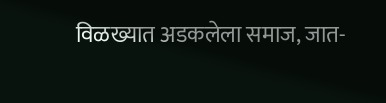विळख्यात अडकलेला समाज, जात-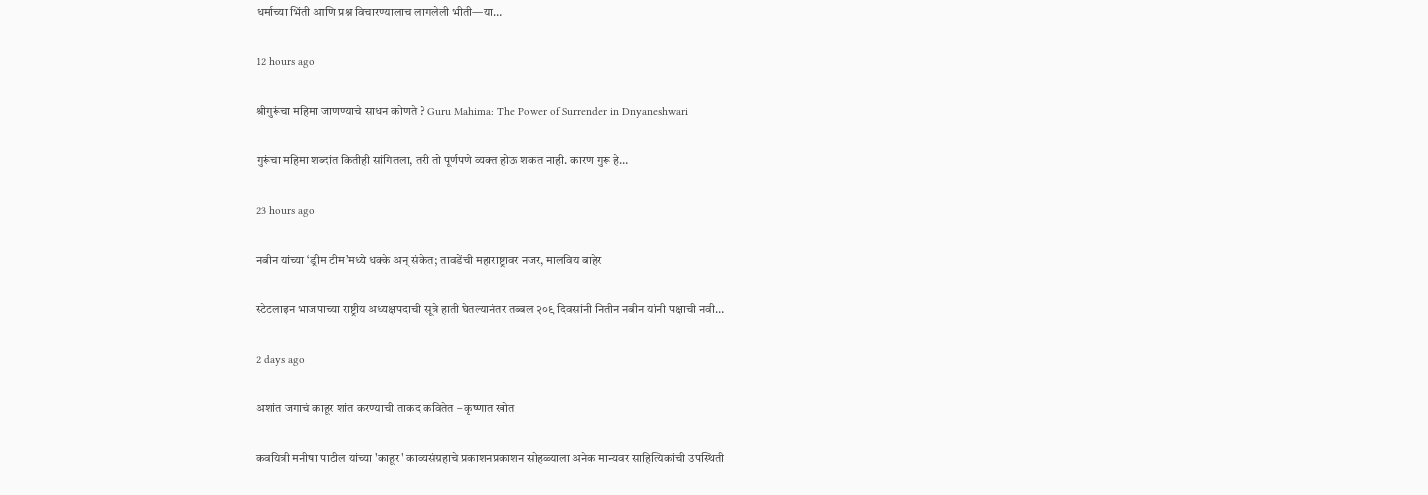धर्माच्या भिंती आणि प्रश्न विचारण्यालाच लागलेली भीती—या…

12 hours ago

श्रीगुरूंचा महिमा जाणण्याचे साधन कोणते ? Guru Mahima: The Power of Surrender in Dnyaneshwari

गुरूंचा महिमा शब्दांत कितीही सांगितला, तरी तो पूर्णपणे व्यक्त होऊ शकत नाही. कारण गुरू हे…

23 hours ago

नबीन यांच्या ‘ड्रीम टीम’मध्ये धक्के अन् संकेत; तावडेंची महाराष्ट्रावर नजर, मालविय बाहेर

स्टेटलाइन भाजपाच्या राष्ट्रीय अध्यक्षपदाची सूत्रे हाती घेतल्यानंतर तब्बल २०९ दिवसांनी नितीन नबीन यांनी पक्षाची नवी…

2 days ago

अशांत जगाचं काहूर शांत करण्याची ताकद कवितेत – कृष्णात खोत

कवयित्री मनीषा पाटील यांच्या 'काहूर' काव्यसंग्रहाचे प्रकाशनप्रकाशन सोहळ्याला अनेक मान्यवर साहित्यिकांची उपस्थिती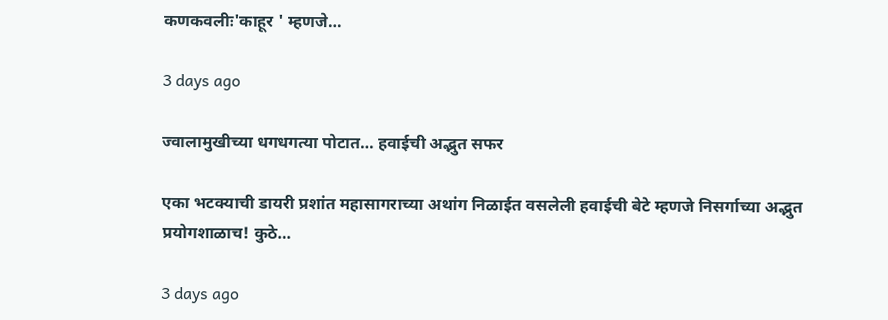कणकवलीः'काहूर ' म्हणजे…

3 days ago

ज्वालामुखीच्या धगधगत्या पोटात… हवाईची अद्भुत सफर

एका भटक्याची डायरी प्रशांत महासागराच्या अथांग निळाईत वसलेली हवाईची बेटे म्हणजे निसर्गाच्या अद्भुत प्रयोगशाळाच! कुठे…

3 days ago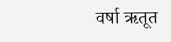वर्षा ऋतूत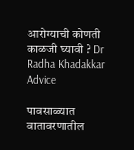आरोग्याची कोणती काळजी घ्यावी ? Dr Radha Khadakkar Advice

पावसाळ्यात वातावरणातील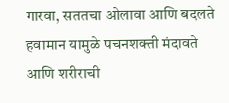गारवा, सततचा ओलावा आणि बदलते हवामान यामुळे पचनशक्ती मंदावते आणि शरीराची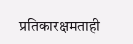प्रतिकारक्षमताही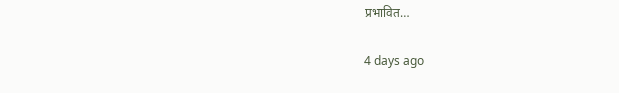प्रभावित…

4 days ago